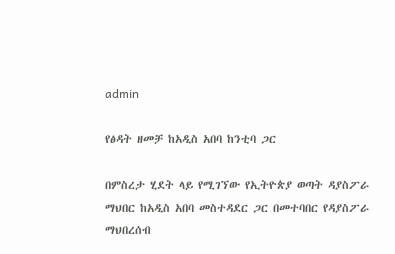admin

የፅዳት ዘመቻ ከአዲስ አበባ ከንቲባ ጋር

በምስረታ ሂደት ላይ የሚገኘው የኢትዮጵያ ወጣት ዳያስፖራ ማህበር ከአዲስ አበባ መስተዳደር ጋር በመተባበር የዳያስፖራ ማህበረሰብ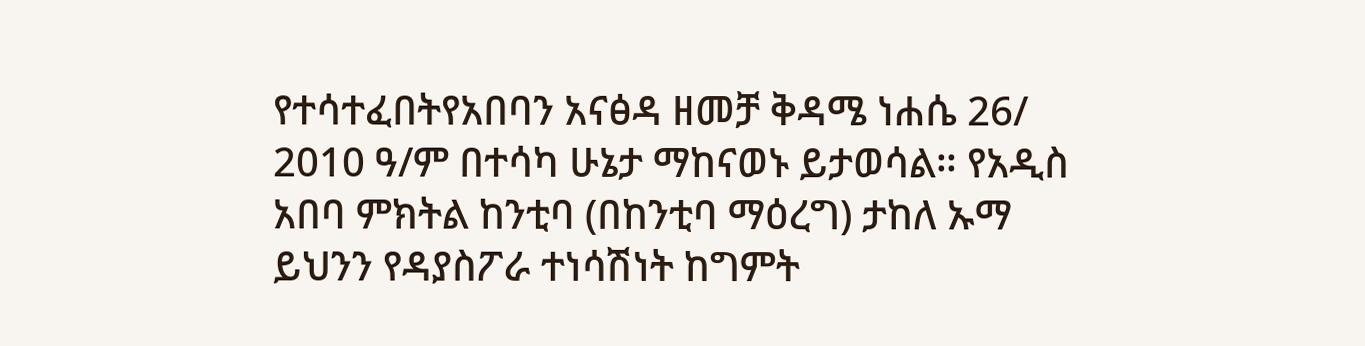የተሳተፈበትየአበባን አናፅዳ ዘመቻ ቅዳሜ ነሐሴ 26/ 2010 ዓ/ም በተሳካ ሁኔታ ማከናወኑ ይታወሳል። የአዲስ አበባ ምክትል ከንቲባ (በከንቲባ ማዕረግ) ታከለ ኡማ ይህንን የዳያስፖራ ተነሳሽነት ከግምት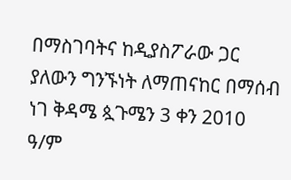በማስገባትና ከዲያስፖራው ጋር ያለውን ግንኙነት ለማጠናከር በማሰብ ነገ ቅዳሜ ጷጉሜን 3 ቀን 2010 ዓ/ም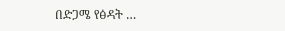በድጋሜ የፅዳት …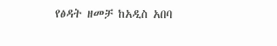የፅዳት ዘመቻ ከአዲስ አበባ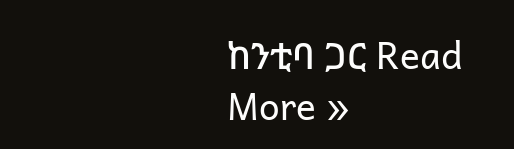ከንቲባ ጋር Read More »